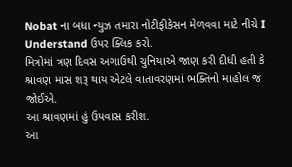Nobat ના બધા ન્યુઝ તમારા નોટીફીકેસન મેળવવા માટે નીચે I Understand ઉપર ક્લિક કરો.
મિત્રોમાં ત્રણ દિવસ અગાઉથી ચુનિયાએ જાણ કરી દીધી હતી કે શ્રાવણ માસ શરૂ થાય એટલે વાતાવરણમાં ભક્તિનો માહોલ જ જોઈએ.
આ શ્રાવણમાં હું ઉપવાસ કરીશ.
આ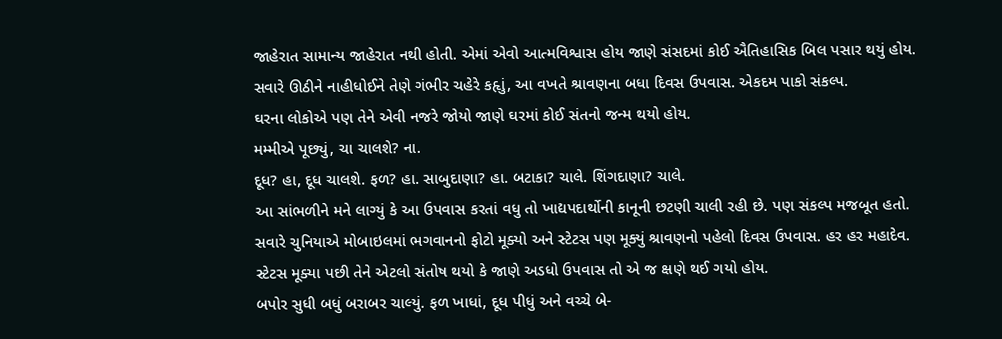જાહેરાત સામાન્ય જાહેરાત નથી હોતી. એમાં એવો આત્મવિશ્વાસ હોય જાણે સંસદમાં કોઈ ઐતિહાસિક બિલ પસાર થયું હોય.
સવારે ઊઠીને નાહીધોઈને તેણે ગંભીર ચહેરે કહૃાું, આ વખતે શ્રાવણના બધા દિવસ ઉપવાસ. એકદમ પાકો સંકલ્પ.
ઘરના લોકોએ પણ તેને એવી નજરે જોયો જાણે ઘરમાં કોઈ સંતનો જન્મ થયો હોય.
મમ્મીએ પૂછ્યું, ચા ચાલશે? ના.
દૂધ? હા, દૂધ ચાલશે. ફળ? હા. સાબુદાણા? હા. બટાકા? ચાલે. શિંગદાણા? ચાલે.
આ સાંભળીને મને લાગ્યું કે આ ઉપવાસ કરતાં વધુ તો ખાદ્યપદાર્થોની કાનૂની છટણી ચાલી રહી છે. પણ સંકલ્પ મજબૂત હતો.
સવારે ચુનિયાએ મોબાઇલમાં ભગવાનનો ફોટો મૂક્યો અને સ્ટેટસ પણ મૂક્યું શ્રાવણનો પહેલો દિવસ ઉપવાસ. હર હર મહાદેવ.
સ્ટેટસ મૂક્યા પછી તેને એટલો સંતોષ થયો કે જાણે અડધો ઉપવાસ તો એ જ ક્ષણે થઈ ગયો હોય.
બપોર સુધી બધું બરાબર ચાલ્યું. ફળ ખાધાં, દૂધ પીધું અને વચ્ચે બે-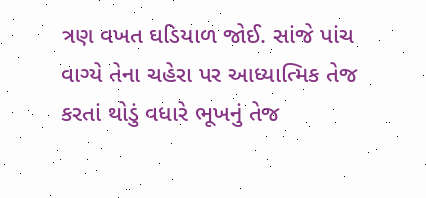ત્રણ વખત ઘડિયાળ જોઈ. સાંજે પાંચ વાગ્યે તેના ચહેરા પર આધ્યાત્મિક તેજ કરતાં થોડું વધારે ભૂખનું તેજ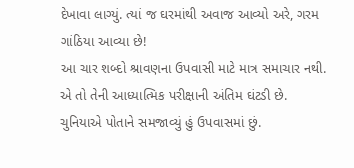દેખાવા લાગ્યું. ત્યાં જ ઘરમાંથી અવાજ આવ્યો અરે, ગરમ ગાંઠિયા આવ્યા છે!
આ ચાર શબ્દો શ્રાવણના ઉપવાસી માટે માત્ર સમાચાર નથી. એ તો તેની આધ્યાત્મિક પરીક્ષાની અંતિમ ઘંટડી છે.
ચુનિયાએ પોતાને સમજાવ્યું હું ઉપવાસમાં છું.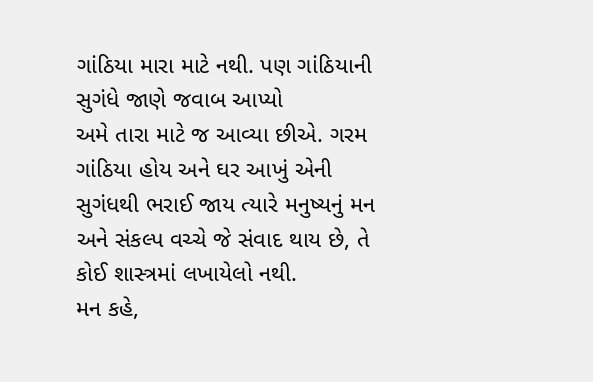ગાંઠિયા મારા માટે નથી. પણ ગાંઠિયાની સુગંધે જાણે જવાબ આપ્યો
અમે તારા માટે જ આવ્યા છીએ. ગરમ ગાંઠિયા હોય અને ઘર આખું એની સુગંધથી ભરાઈ જાય ત્યારે મનુષ્યનું મન અને સંકલ્પ વચ્ચે જે સંવાદ થાય છે, તે કોઈ શાસ્ત્રમાં લખાયેલો નથી.
મન કહે,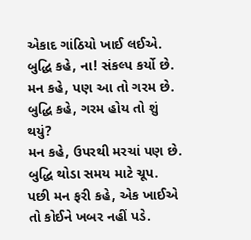એકાદ ગાંઠિયો ખાઈ લઈએ.
બુદ્ધિ કહે, ના! સંકલ્પ કર્યો છે.
મન કહે, પણ આ તો ગરમ છે.
બુદ્ધિ કહે, ગરમ હોય તો શું થયું?
મન કહે, ઉપરથી મરચાં પણ છે.
બુદ્ધિ થોડા સમય માટે ચૂપ.
પછી મન ફરી કહે, એક ખાઈએ તો કોઈને ખબર નહીં પડે.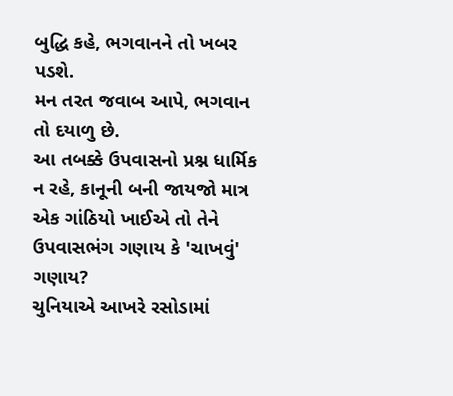બુદ્ધિ કહે, ભગવાનને તો ખબર પડશે.
મન તરત જવાબ આપે, ભગવાન તો દયાળુ છે.
આ તબક્કે ઉપવાસનો પ્રશ્ન ધાર્મિક ન રહે, કાનૂની બની જાયજો માત્ર એક ગાંઠિયો ખાઈએ તો તેને ઉપવાસભંગ ગણાય કે 'ચાખવું' ગણાય?
ચુનિયાએ આખરે રસોડામાં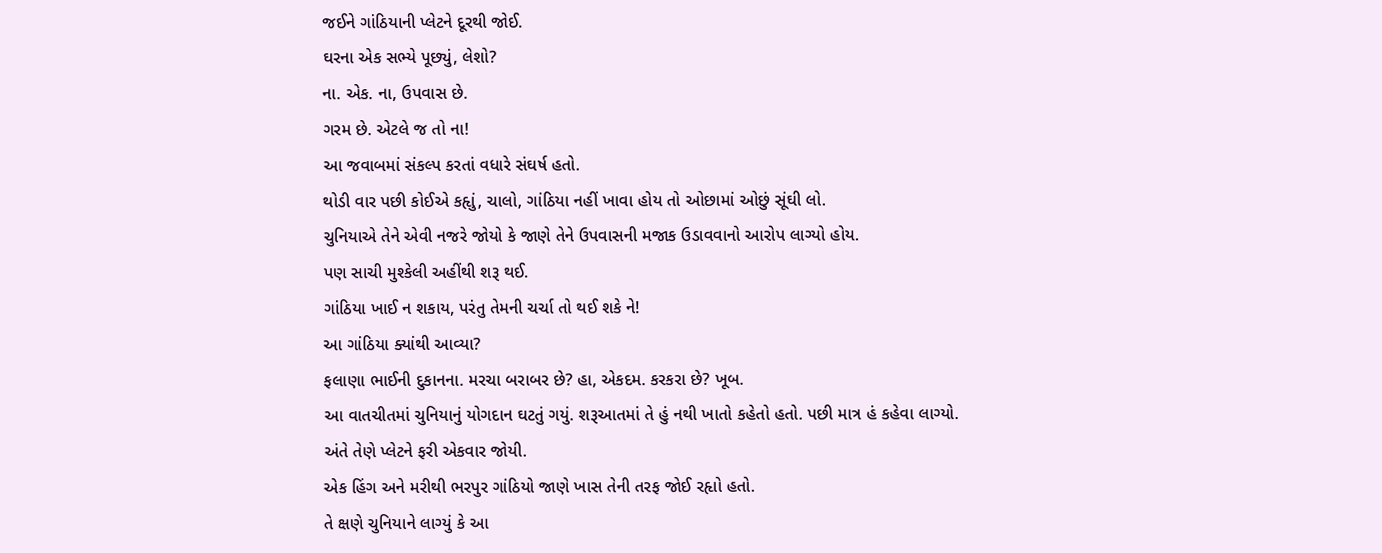જઈને ગાંઠિયાની પ્લેટને દૂરથી જોઈ.
ઘરના એક સભ્યે પૂછ્યું, લેશો?
ના. એક. ના, ઉપવાસ છે.
ગરમ છે. એટલે જ તો ના!
આ જવાબમાં સંકલ્પ કરતાં વધારે સંઘર્ષ હતો.
થોડી વાર પછી કોઈએ કહૃાું, ચાલો, ગાંઠિયા નહીં ખાવા હોય તો ઓછામાં ઓછું સૂંઘી લો.
ચુનિયાએ તેને એવી નજરે જોયો કે જાણે તેને ઉપવાસની મજાક ઉડાવવાનો આરોપ લાગ્યો હોય.
પણ સાચી મુશ્કેલી અહીંથી શરૂ થઈ.
ગાંઠિયા ખાઈ ન શકાય, પરંતુ તેમની ચર્ચા તો થઈ શકે ને!
આ ગાંઠિયા ક્યાંથી આવ્યા?
ફલાણા ભાઈની દુકાનના. મરચા બરાબર છે? હા, એકદમ. કરકરા છે? ખૂબ.
આ વાતચીતમાં ચુનિયાનું યોગદાન ઘટતું ગયું. શરૂઆતમાં તે હું નથી ખાતો કહેતો હતો. પછી માત્ર હં કહેવા લાગ્યો.
અંતે તેણે પ્લેટને ફરી એકવાર જોયી.
એક હિંગ અને મરીથી ભરપુર ગાંઠિયો જાણે ખાસ તેની તરફ જોઈ રહૃાો હતો.
તે ક્ષણે ચુનિયાને લાગ્યું કે આ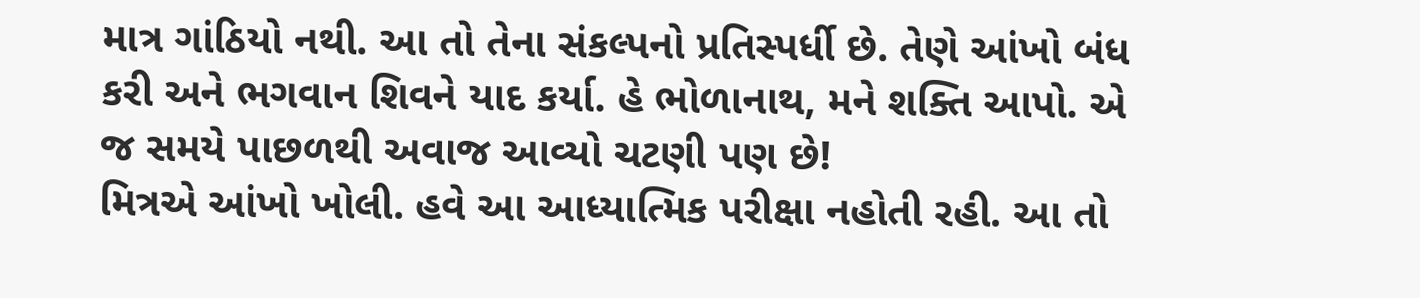માત્ર ગાંઠિયો નથી. આ તો તેના સંકલ્પનો પ્રતિસ્પર્ધી છે. તેણે આંખો બંધ કરી અને ભગવાન શિવને યાદ કર્યા. હે ભોળાનાથ, મને શક્તિ આપો. એ જ સમયે પાછળથી અવાજ આવ્યો ચટણી પણ છે!
મિત્રએ આંખો ખોલી. હવે આ આધ્યાત્મિક પરીક્ષા નહોતી રહી. આ તો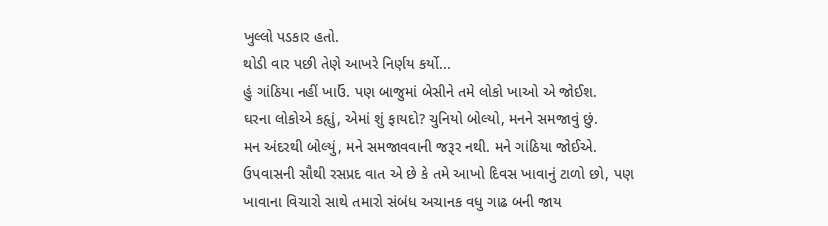ખુલ્લો પડકાર હતો.
થોડી વાર પછી તેણે આખરે નિર્ણય કર્યો...
હું ગાંઠિયા નહીં ખાઉં. પણ બાજુમાં બેસીને તમે લોકો ખાઓ એ જોઈશ.
ઘરના લોકોએ કહૃાું, એમાં શું ફાયદો? ચુનિયો બોલ્યો, મનને સમજાવું છું.
મન અંદરથી બોલ્યું, મને સમજાવવાની જરૂર નથી. મને ગાંઠિયા જોઈએ.
ઉપવાસની સૌથી રસપ્રદ વાત એ છે કે તમે આખો દિવસ ખાવાનું ટાળો છો, પણ ખાવાના વિચારો સાથે તમારો સંબંધ અચાનક વધુ ગાઢ બની જાય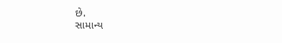છે.
સામાન્ય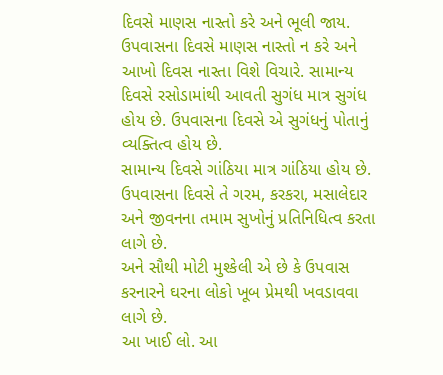દિવસે માણસ નાસ્તો કરે અને ભૂલી જાય. ઉપવાસના દિવસે માણસ નાસ્તો ન કરે અને આખો દિવસ નાસ્તા વિશે વિચારે. સામાન્ય દિવસે રસોડામાંથી આવતી સુગંધ માત્ર સુગંધ હોય છે. ઉપવાસના દિવસે એ સુગંધનું પોતાનું વ્યક્તિત્વ હોય છે.
સામાન્ય દિવસે ગાંઠિયા માત્ર ગાંઠિયા હોય છે. ઉપવાસના દિવસે તે ગરમ, કરકરા, મસાલેદાર અને જીવનના તમામ સુખોનું પ્રતિનિધિત્વ કરતા લાગે છે.
અને સૌથી મોટી મુશ્કેલી એ છે કે ઉપવાસ કરનારને ઘરના લોકો ખૂબ પ્રેમથી ખવડાવવા લાગે છે.
આ ખાઈ લો. આ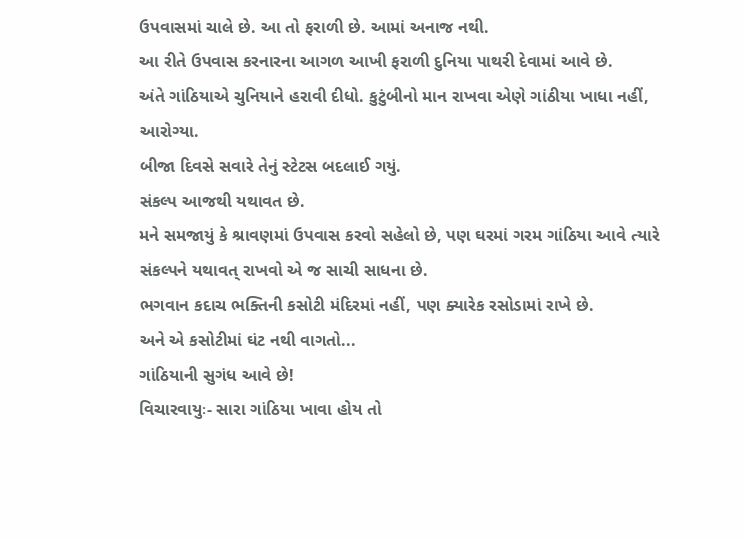ઉપવાસમાં ચાલે છે. આ તો ફરાળી છે. આમાં અનાજ નથી.
આ રીતે ઉપવાસ કરનારના આગળ આખી ફરાળી દુનિયા પાથરી દેવામાં આવે છે.
અંતે ગાંઠિયાએ ચુનિયાને હરાવી દીધો. કુટુંબીનો માન રાખવા એણે ગાંઠીયા ખાધા નહીં, આરોગ્યા.
બીજા દિવસે સવારે તેનું સ્ટેટસ બદલાઈ ગયું.
સંકલ્પ આજથી યથાવત છે.
મને સમજાયું કે શ્રાવણમાં ઉપવાસ કરવો સહેલો છે, પણ ઘરમાં ગરમ ગાંઠિયા આવે ત્યારે સંકલ્પને યથાવત્ રાખવો એ જ સાચી સાધના છે.
ભગવાન કદાચ ભક્તિની કસોટી મંદિરમાં નહીં, પણ ક્યારેક રસોડામાં રાખે છે.
અને એ કસોટીમાં ઘંટ નથી વાગતો...
ગાંઠિયાની સુગંધ આવે છે!
વિચારવાયુઃ- સારા ગાંઠિયા ખાવા હોય તો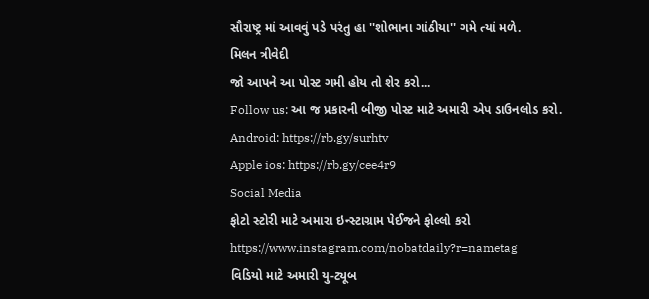સૌરાષ્ટ્ર માં આવવું પડે પરંતુ હા ''શોભાના ગાંઠીયા'' ગમે ત્યાં મળે.
મિલન ત્રીવેદી
જો આપને આ પોસ્ટ ગમી હોય તો શેર કરો...
Follow us: આ જ પ્રકારની બીજી પોસ્ટ માટે અમારી એપ ડાઉનલોડ કરો.
Android: https://rb.gy/surhtv
Apple ios: https://rb.gy/cee4r9
Social Media
ફોટો સ્ટોરી માટે અમારા ઇન્સ્ટાગ્રામ પેઈજને ફોલ્લો કરો
https://www.instagram.com/nobatdaily?r=nametag
વિડિયો માટે અમારી યુ-ટ્યૂબ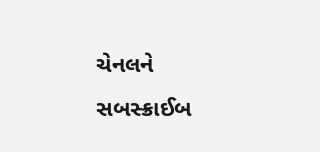ચેનલને સબસ્ક્રાઈબ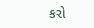કરો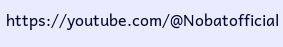https://youtube.com/@Nobatofficial